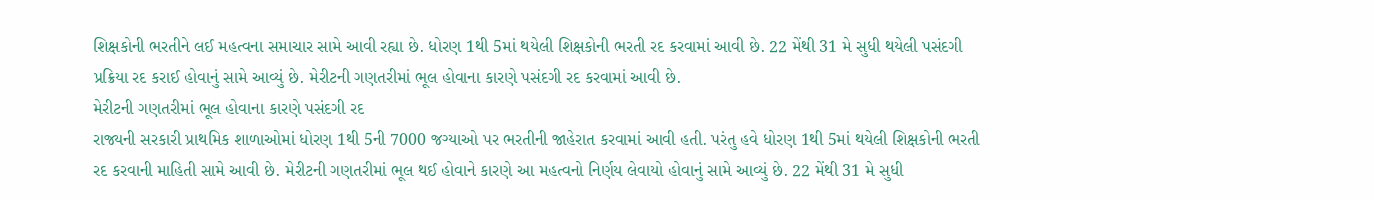શિક્ષકોની ભરતીને લઈ મહત્વના સમાચાર સામે આવી રહ્યા છે. ધોરણ 1થી 5માં થયેલી શિક્ષકોની ભરતી રદ કરવામાં આવી છે. 22 મેંથી 31 મે સુધી થયેલી પસંદગી પ્રક્રિયા રદ કરાઈ હોવાનું સામે આવ્યું છે. મેરીટની ગણતરીમાં ભૂલ હોવાના કારણે પસંદગી રદ કરવામાં આવી છે.
મેરીટની ગણતરીમાં ભૂલ હોવાના કારણે પસંદગી રદ
રાજ્યની સરકારી પ્રાથમિક શાળાઓમાં ધોરણ 1થી 5ની 7000 જગ્યાઓ પર ભરતીની જાહેરાત કરવામાં આવી હતી. પરંતુ હવે ધોરણ 1થી 5માં થયેલી શિક્ષકોની ભરતી રદ કરવાની માહિતી સામે આવી છે. મેરીટની ગણતરીમાં ભૂલ થઈ હોવાને કારણે આ મહત્વનો નિર્ણય લેવાયો હોવાનું સામે આવ્યું છે. 22 મેંથી 31 મે સુધી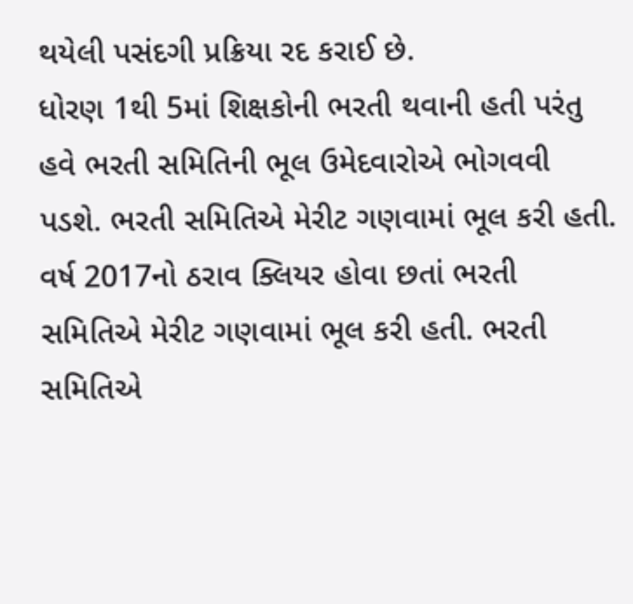થયેલી પસંદગી પ્રક્રિયા રદ કરાઈ છે.
ધોરણ 1થી 5માં શિક્ષકોની ભરતી થવાની હતી પરંતુ હવે ભરતી સમિતિની ભૂલ ઉમેદવારોએ ભોગવવી પડશે. ભરતી સમિતિએ મેરીટ ગણવામાં ભૂલ કરી હતી. વર્ષ 2017નો ઠરાવ ક્લિયર હોવા છતાં ભરતી સમિતિએ મેરીટ ગણવામાં ભૂલ કરી હતી. ભરતી સમિતિએ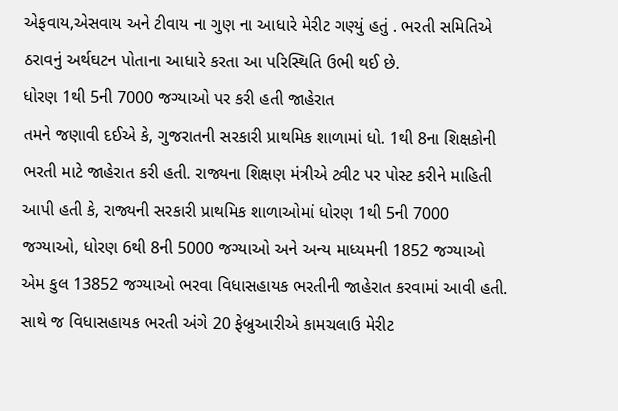એફવાય,એસવાય અને ટીવાય ના ગુણ ના આધારે મેરીટ ગણ્યું હતું . ભરતી સમિતિએ ઠરાવનું અર્થઘટન પોતાના આધારે કરતા આ પરિસ્થિતિ ઉભી થઈ છે.
ધોરણ 1થી 5ની 7000 જગ્યાઓ પર કરી હતી જાહેરાત
તમને જણાવી દઈએ કે, ગુજરાતની સરકારી પ્રાથમિક શાળામાં ધો. 1થી 8ના શિક્ષકોની ભરતી માટે જાહેરાત કરી હતી. રાજ્યના શિક્ષણ મંત્રીએ ટ્વીટ પર પોસ્ટ કરીને માહિતી આપી હતી કે, રાજ્યની સરકારી પ્રાથમિક શાળાઓમાં ધોરણ 1થી 5ની 7000 જગ્યાઓ, ધોરણ 6થી 8ની 5000 જગ્યાઓ અને અન્ય માધ્યમની 1852 જગ્યાઓ એમ કુલ 13852 જગ્યાઓ ભરવા વિધાસહાયક ભરતીની જાહેરાત કરવામાં આવી હતી. સાથે જ વિધાસહાયક ભરતી અંગે 20 ફેબ્રુઆરીએ કામચલાઉ મેરીટ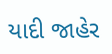યાદી જાહેર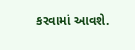કરવામાં આવશે.